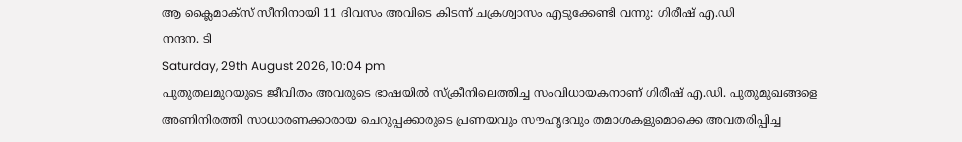ആ ക്ലൈമാക്സ് സീനിനായി 11 ദിവസം അവിടെ കിടന്ന് ചക്രശ്വാസം എടുക്കേണ്ടി വന്നു: ഗിരീഷ് എ.ഡി
നന്ദന. ടി
Saturday, 29th August 2026, 10:04 pm
പുതുതലമുറയുടെ ജീവിതം അവരുടെ ഭാഷയിൽ സ്ക്രീനിലെത്തിച്ച സംവിധായകനാണ് ഗിരീഷ് എ.ഡി. പുതുമുഖങ്ങളെ അണിനിരത്തി സാധാരണക്കാരായ ചെറുപ്പക്കാരുടെ പ്രണയവും സൗഹൃദവും തമാശകളുമൊക്കെ അവതരിപ്പിച്ച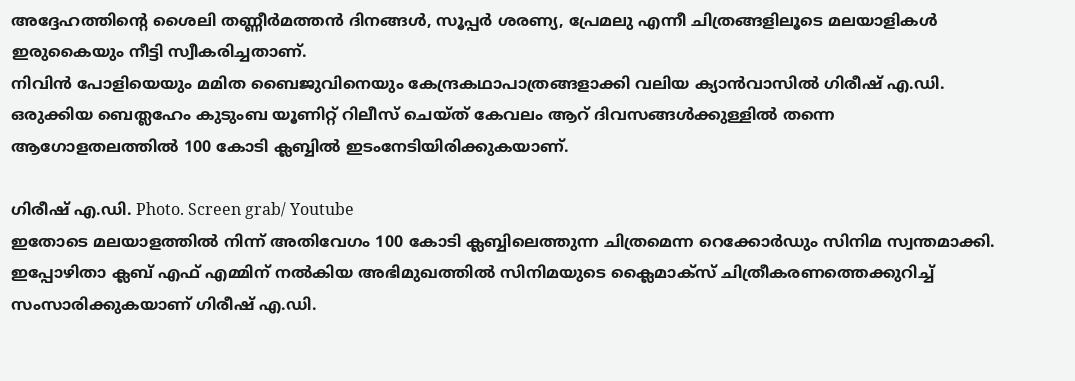അദ്ദേഹത്തിന്റെ ശൈലി തണ്ണീർമത്തൻ ദിനങ്ങൾ, സൂപ്പർ ശരണ്യ, പ്രേമലു എന്നീ ചിത്രങ്ങളിലൂടെ മലയാളികൾ ഇരുകൈയും നീട്ടി സ്വീകരിച്ചതാണ്.
നിവിൻ പോളിയെയും മമിത ബൈജുവിനെയും കേന്ദ്രകഥാപാത്രങ്ങളാക്കി വലിയ ക്യാൻവാസിൽ ഗിരീഷ് എ.ഡി. ഒരുക്കിയ ബെത്ലഹേം കുടുംബ യൂണിറ്റ് റിലീസ് ചെയ്ത് കേവലം ആറ് ദിവസങ്ങൾക്കുള്ളിൽ തന്നെ ആഗോളതലത്തിൽ 100 കോടി ക്ലബ്ബിൽ ഇടംനേടിയിരിക്കുകയാണ്.

ഗിരീഷ് എ.ഡി. Photo. Screen grab/ Youtube
ഇതോടെ മലയാളത്തിൽ നിന്ന് അതിവേഗം 100 കോടി ക്ലബ്ബിലെത്തുന്ന ചിത്രമെന്ന റെക്കോർഡും സിനിമ സ്വന്തമാക്കി. ഇപ്പോഴിതാ ക്ലബ് എഫ് എമ്മിന് നൽകിയ അഭിമുഖത്തിൽ സിനിമയുടെ ക്ലൈമാക്സ് ചിത്രീകരണത്തെക്കുറിച്ച് സംസാരിക്കുകയാണ് ഗിരീഷ് എ.ഡി.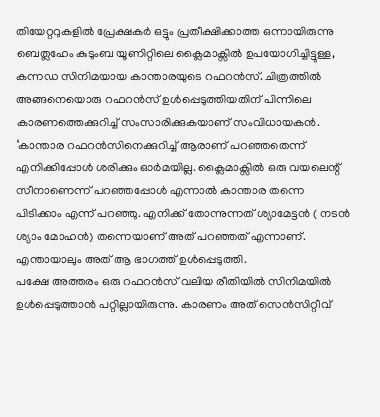തിയേറ്ററുകളിൽ പ്രേക്ഷകർ ഒട്ടും പ്രതീക്ഷിക്കാത്ത ഒന്നായിരുന്നു ബെത്ലഹേം കുടുംബ യൂണിറ്റിലെ ക്ലൈമാക്സിൽ ഉപയോഗിച്ചിട്ടുള്ള, കന്നഡ സിനിമയായ കാന്താരയുടെ റഫറൻസ്. ചിത്രത്തിൽ അങ്ങനെയൊരു റഫറൻസ് ഉൾപ്പെടുത്തിയതിന് പിന്നിലെ കാരണത്തെക്കുറിച്ച് സംസാരിക്കുകയാണ് സംവിധായകൻ.
‘കാന്താര റഫറൻസിനെക്കുറിച്ച് ആരാണ് പറഞ്ഞതെന്ന് എനിക്കിപ്പോൾ ശരിക്കും ഓർമയില്ല. ക്ലൈമാക്സിൽ ഒരു വയലെന്റ് സീനാണെന്ന് പറഞ്ഞപ്പോൾ എന്നാൽ കാന്താര തന്നെ പിടിക്കാം എന്ന് പറഞ്ഞു. എനിക്ക് തോന്നുന്നത് ശ്യാമേട്ടൻ ( നടൻ ശ്യാം മോഹൻ) തന്നെയാണ് അത് പറഞ്ഞത് എന്നാണ്. എന്തായാലും അത് ആ ഭാഗത്ത് ഉൾപ്പെടുത്തി.
പക്ഷേ അത്തരം ഒരു റഫറൻസ് വലിയ രീതിയിൽ സിനിമയിൽ ഉൾപ്പെടുത്താൻ പറ്റില്ലായിരുന്നു. കാരണം അത് സെൻസിറ്റീവ്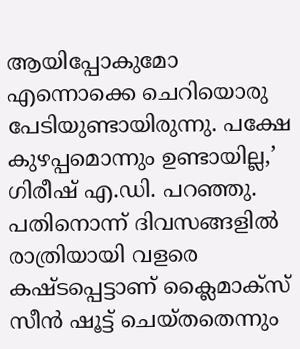ആയിപ്പോകുമോ എന്നൊക്കെ ചെറിയൊരു പേടിയുണ്ടായിരുന്നു. പക്ഷേ കുഴപ്പമൊന്നും ഉണ്ടായില്ല,’ ഗിരീഷ് എ.ഡി. പറഞ്ഞു.
പതിനൊന്ന് ദിവസങ്ങളിൽ രാത്രിയായി വളരെ കഷ്ടപ്പെട്ടാണ് ക്ലൈമാക്സ് സീൻ ഷൂട്ട് ചെയ്തതെന്നും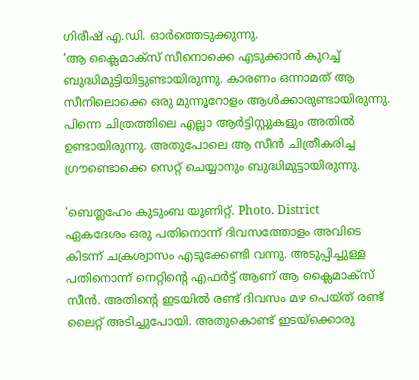ഗിരീഷ് എ.ഡി. ഓർത്തെടുക്കുന്നു.
‘ആ ക്ലൈമാക്സ് സീനൊക്കെ എടുക്കാൻ കുറച്ച് ബുദ്ധിമുട്ടിയിട്ടുണ്ടായിരുന്നു. കാരണം ഒന്നാമത് ആ സീനിലൊക്കെ ഒരു മുന്നൂറോളം ആൾക്കാരുണ്ടായിരുന്നു. പിന്നെ ചിത്രത്തിലെ എല്ലാ ആർട്ടിസ്റ്റുകളും അതിൽ ഉണ്ടായിരുന്നു. അതുപോലെ ആ സീൻ ചിത്രീകരിച്ച ഗ്രൗണ്ടൊക്കെ സെറ്റ് ചെയ്യാനും ബുദ്ധിമുട്ടായിരുന്നു.

‘ബെത്ലഹേം കുടുംബ യൂണിറ്റ്. Photo. District
ഏകദേശം ഒരു പതിനൊന്ന് ദിവസത്തോളം അവിടെ കിടന്ന് ചക്രശ്വാസം എടുക്കേണ്ടി വന്നു. അടുപ്പിച്ചുള്ള പതിനൊന്ന് നെറ്റിന്റെ എഫർട്ട് ആണ് ആ ക്ലൈമാക്സ് സീൻ. അതിന്റെ ഇടയിൽ രണ്ട് ദിവസം മഴ പെയ്ത് രണ്ട് ലൈറ്റ് അടിച്ചുപോയി. അതുകൊണ്ട് ഇടയ്ക്കൊരു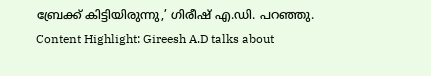ബ്രേക്ക് കിട്ടിയിരുന്നു,’ ഗിരീഷ് എ.ഡി. പറഞ്ഞു.
Content Highlight: Gireesh A.D talks about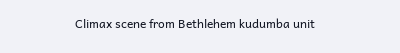Climax scene from Bethlehem kudumba unit